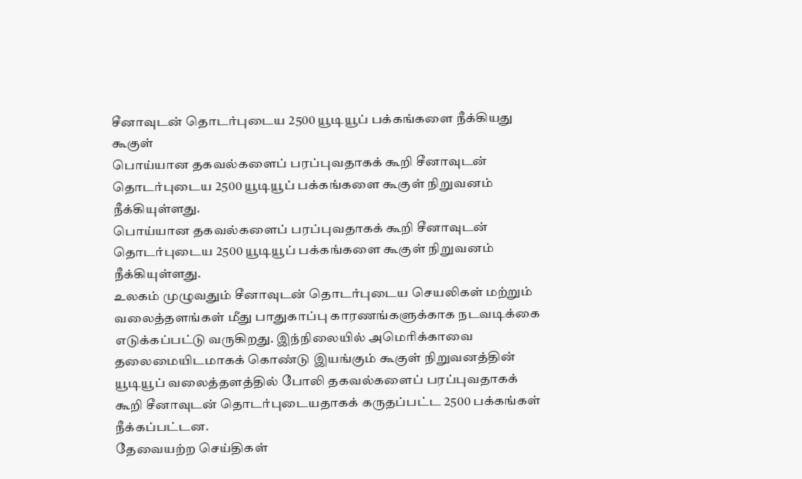சீனாவுடன் தொடர்புடைய 2500 யூடியூப் பக்கங்களை நீக்கியது கூகுள்
பொய்யான தகவல்களைப் பரப்புவதாகக் கூறி சீனாவுடன் தொடர்புடைய 2500 யூடியூப் பக்கங்களை கூகுள் நிறுவனம் நீக்கியுள்ளது.
பொய்யான தகவல்களைப் பரப்புவதாகக் கூறி சீனாவுடன் தொடர்புடைய 2500 யூடியூப் பக்கங்களை கூகுள் நிறுவனம் நீக்கியுள்ளது.
உலகம் முழுவதும் சீனாவுடன் தொடர்புடைய செயலிகள் மற்றும் வலைத்தளங்கள் மீது பாதுகாப்பு காரணங்களுக்காக நடவடிக்கை எடுக்கப்பட்டு வருகிறது. இந்நிலையில் அமெரிக்காவை தலைமையிடமாகக் கொண்டு இயங்கும் கூகுள் நிறுவனத்தின் யூடியூப் வலைத்தளத்தில் போலி தகவல்களைப் பரப்புவதாகக் கூறி சீனாவுடன் தொடர்புடையதாகக் கருதப்பட்ட 2500 பக்கங்கள் நீக்கப்பட்டன.
தேவையற்ற செய்திகள்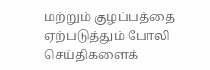மற்றும் குழப்பத்தை ஏற்படுத்தும் போலி செய்திகளைக்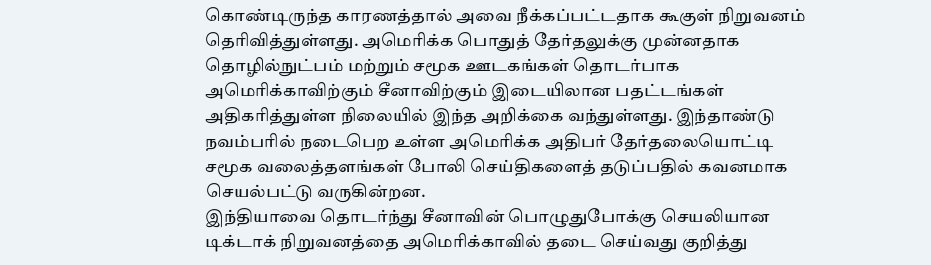கொண்டிருந்த காரணத்தால் அவை நீக்கப்பட்டதாக கூகுள் நிறுவனம் தெரிவித்துள்ளது. அமெரிக்க பொதுத் தேர்தலுக்கு முன்னதாக தொழில்நுட்பம் மற்றும் சமூக ஊடகங்கள் தொடர்பாக அமெரிக்காவிற்கும் சீனாவிற்கும் இடையிலான பதட்டங்கள் அதிகரித்துள்ள நிலையில் இந்த அறிக்கை வந்துள்ளது. இந்தாண்டு நவம்பரில் நடைபெற உள்ள அமெரிக்க அதிபர் தேர்தலையொட்டி சமூக வலைத்தளங்கள் போலி செய்திகளைத் தடுப்பதில் கவனமாக செயல்பட்டு வருகின்றன.
இந்தியாவை தொடர்ந்து சீனாவின் பொழுதுபோக்கு செயலியான டிக்டாக் நிறுவனத்தை அமெரிக்காவில் தடை செய்வது குறித்து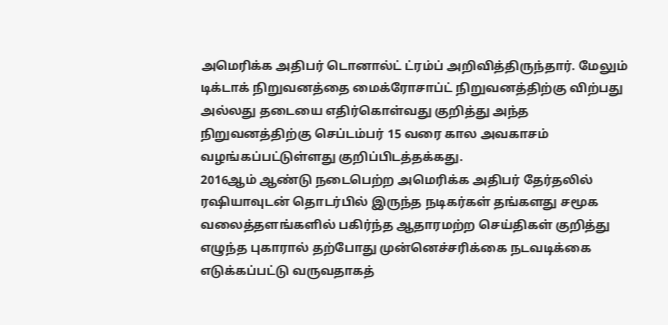அமெரிக்க அதிபர் டொனால்ட் ட்ரம்ப் அறிவித்திருந்தார். மேலும் டிக்டாக் நிறுவனத்தை மைக்ரோசாப்ட் நிறுவனத்திற்கு விற்பது அல்லது தடையை எதிர்கொள்வது குறித்து அந்த நிறுவனத்திற்கு செப்டம்பர் 15 வரை கால அவகாசம் வழங்கப்பட்டுள்ளது குறிப்பிடத்தக்கது.
2016ஆம் ஆண்டு நடைபெற்ற அமெரிக்க அதிபர் தேர்தலில் ரஷியாவுடன் தொடர்பில் இருந்த நடிகர்கள் தங்களது சமூக வலைத்தளங்களில் பகிர்ந்த ஆதாரமற்ற செய்திகள் குறித்து எழுந்த புகாரால் தற்போது முன்னெச்சரிக்கை நடவடிக்கை எடுக்கப்பட்டு வருவதாகத்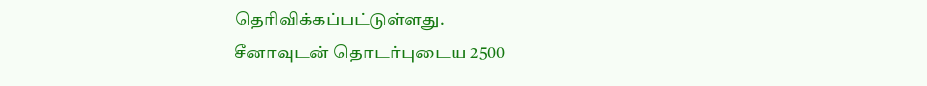தெரிவிக்கப்பட்டுள்ளது.
சீனாவுடன் தொடர்புடைய 2500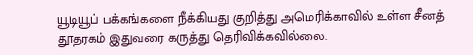யூடியூப் பக்கங்களை நீக்கியது குறித்து அமெரிக்காவில் உள்ள சீனத் தூதரகம் இதுவரை கருத்து தெரிவிக்கவில்லை.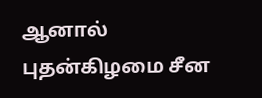ஆனால் புதன்கிழமை சீன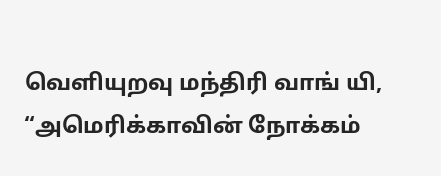வெளியுறவு மந்திரி வாங் யி, “அமெரிக்காவின் நோக்கம்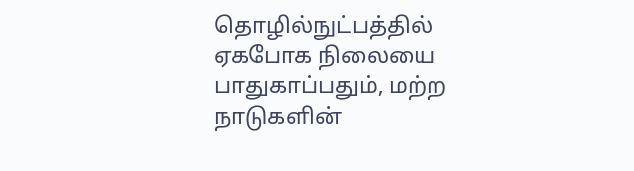தொழில்நுட்பத்தில் ஏகபோக நிலையை பாதுகாப்பதும், மற்ற நாடுகளின்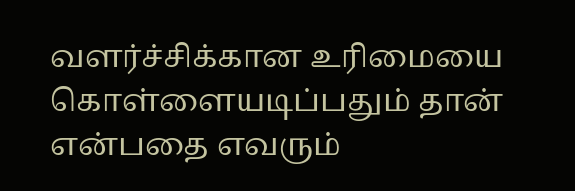வளர்ச்சிக்கான உரிமையை கொள்ளையடிப்பதும் தான் என்பதை எவரும்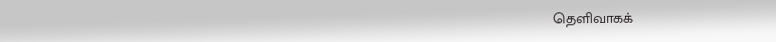தெளிவாகக்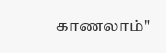காணலாம்"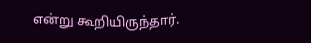என்று கூறியிருந்தார்.